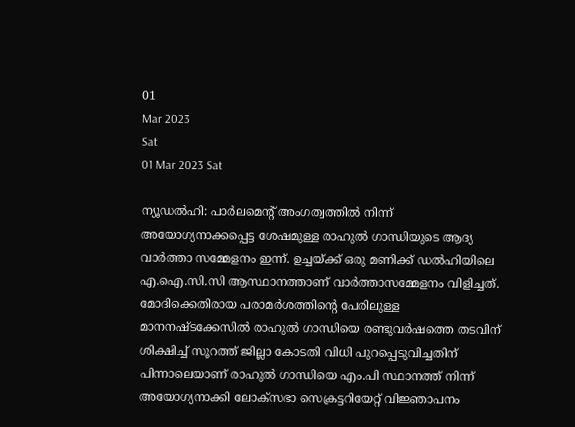01
Mar 2023
Sat
01 Mar 2023 Sat

ന്യൂഡൽഹി: പാർലമെന്റ് അംഗത്വത്തിൽ നിന്ന് അയോഗ്യനാക്കപ്പെട്ട ശേഷമുള്ള രാഹുൽ ഗാന്ധിയുടെ ആദ്യ വാർത്താ സമ്മേളനം ഇന്ന്. ഉച്ചയ്ക്ക് ഒരു മണിക്ക് ഡൽഹിയിലെ എ.ഐ.സി.സി ആസ്ഥാനത്താണ് വാർത്താസമ്മേളനം വിളിച്ചത്. മോദിക്കെതിരായ പരാമർശത്തിന്റെ പേരിലുള്ള മാനനഷ്ടക്കേസിൽ രാഹുൽ ഗാന്ധിയെ രണ്ടുവർഷത്തെ തടവിന് ശിക്ഷിച്ച് സൂറത്ത് ജില്ലാ കോടതി വിധി പുറപ്പെടുവിച്ചതിന് പിന്നാലെയാണ് രാഹുൽ ഗാന്ധിയെ എം.പി സ്ഥാനത്ത് നിന്ന് അയോഗ്യനാക്കി ലോക്‌സഭാ സെക്രട്ടറിയേറ്റ് വിജ്ഞാപനം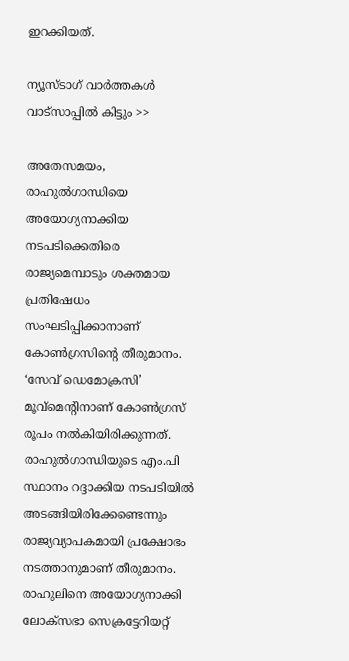ഇറക്കിയത്.

ന്യൂസ്ടാഗ് വാര്‍ത്തകള്‍ വാട്‌സാപ്പില്‍ കിട്ടും >>

അതേസമയം, രാഹുൽഗാന്ധിയെ അയോഗ്യനാക്കിയ നടപടിക്കെതിരെ രാജ്യമെമ്പാടും ശക്തമായ പ്രതിഷേധം സംഘടിപ്പിക്കാനാണ് കോൺഗ്രസിന്റെ തീരുമാനം. ‘സേവ് ഡെമോക്രസി’ മൂവ്‌മെന്റിനാണ് കോൺഗ്രസ് രൂപം നൽകിയിരിക്കുന്നത്. രാഹുൽഗാന്ധിയുടെ എം.പി സ്ഥാനം റദ്ദാക്കിയ നടപടിയിൽ അടങ്ങിയിരിക്കേണ്ടെന്നും രാജ്യവ്യാപകമായി പ്രക്ഷോഭം നടത്താനുമാണ് തീരുമാനം. രാഹുലിനെ അയോഗ്യനാക്കി ലോക്‌സഭാ സെക്രട്ടേറിയറ്റ്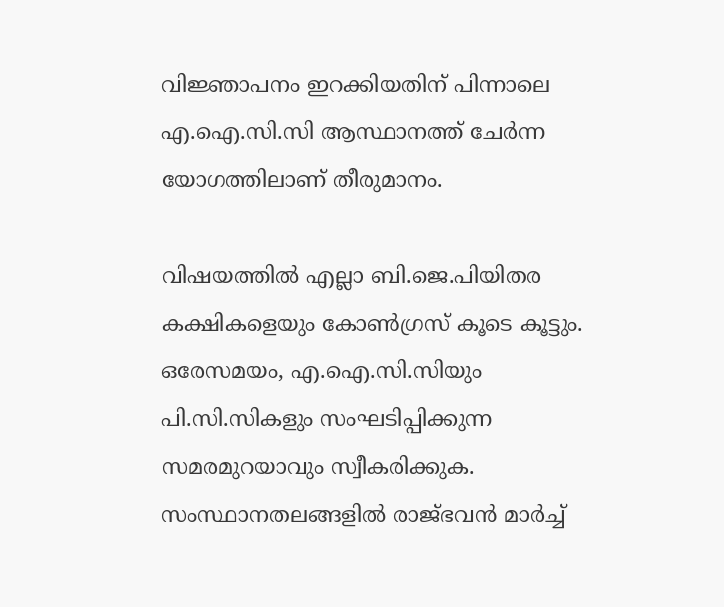വിജ്ഞാപനം ഇറക്കിയതിന് പിന്നാലെ എ.ഐ.സി.സി ആസ്ഥാനത്ത് ചേർന്ന യോഗത്തിലാണ് തീരുമാനം.

വിഷയത്തിൽ എല്ലാ ബി.ജെ.പിയിതര കക്ഷികളെയും കോൺഗ്രസ് കൂടെ കൂട്ടും. ഒരേസമയം, എ.ഐ.സി.സിയും പി.സി.സികളും സംഘടിപ്പിക്കുന്ന സമരമുറയാവും സ്വീകരിക്കുക. സംസ്ഥാനതലങ്ങളിൽ രാജ്ഭവൻ മാർച്ച്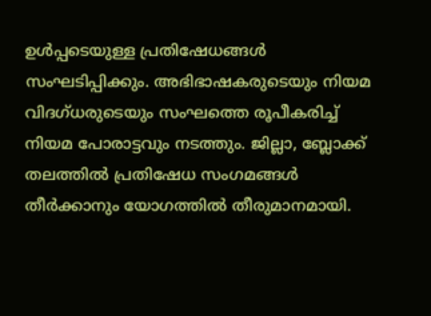ഉൾപ്പടെയുള്ള പ്രതിഷേധങ്ങൾ സംഘടിപ്പിക്കും. അഭിഭാഷകരുടെയും നിയമ വിദഗ്ധരുടെയും സംഘത്തെ രൂപീകരിച്ച് നിയമ പോരാട്ടവും നടത്തും. ജില്ലാ, ബ്ലോക്ക് തലത്തിൽ പ്രതിഷേധ സംഗമങ്ങൾ തീർക്കാനും യോഗത്തിൽ തീരുമാനമായി.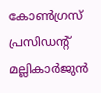കോൺഗ്രസ് പ്രസിഡന്റ് മല്ലികാർജുൻ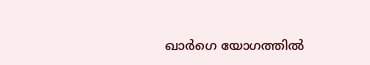ഖാർഗെ യോഗത്തിൽ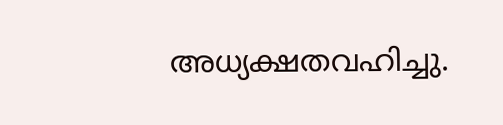അധ്യക്ഷതവഹിച്ചു.